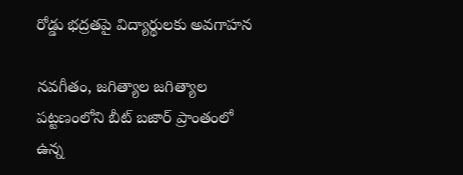రోడ్డు భద్రతపై విద్యార్థులకు అవగాహన

నవగీతం, జగిత్యాల జగిత్యాల పట్టణంలోని బీట్ బజార్ ప్రాంతంలో ఉన్న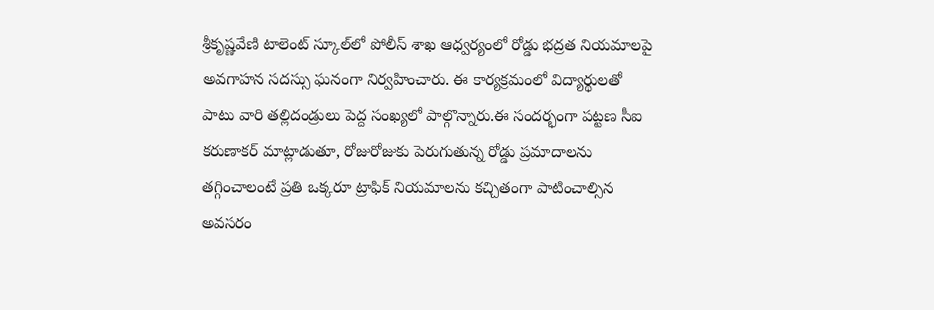శ్రీకృష్ణవేణి టాలెంట్ స్కూల్‌లో పోలీస్ శాఖ ఆధ్వర్యంలో రోడ్డు భద్రత నియమాలపై అవగాహన సదస్సు ఘనంగా నిర్వహించారు. ఈ కార్యక్రమంలో విద్యార్థులతో పాటు వారి తల్లిదండ్రులు పెద్ద సంఖ్యలో పాల్గొన్నారు.ఈ సందర్భంగా పట్టణ సీఐ కరుణాకర్ మాట్లాడుతూ, రోజురోజుకు పెరుగుతున్న రోడ్డు ప్రమాదాలను తగ్గించాలంటే ప్రతి ఒక్కరూ ట్రాఫిక్ నియమాలను కచ్చితంగా పాటించాల్సిన అవసరం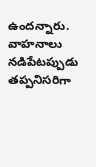ఉందన్నారు. వాహనాలు నడిపేటప్పుడు తప్పనిసరిగా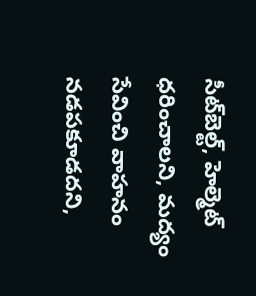సీట్‌బెల్ట్, హెల్మెట్ ధరించాలని, మద్యం సేవించి వాహనం నడపకూడదని,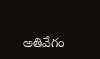అతివేగం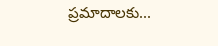ప్రమాదాలకు...